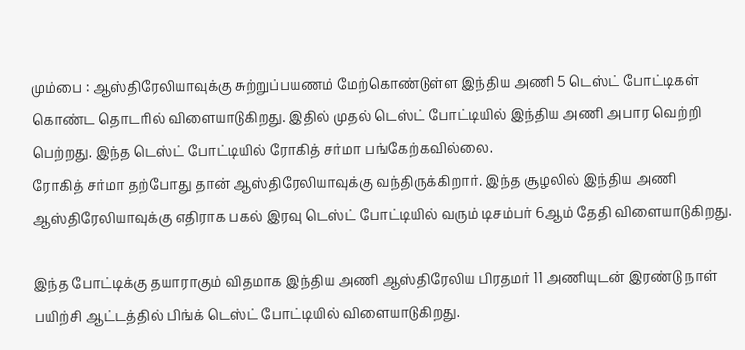மும்பை : ஆஸ்திரேலியாவுக்கு சுற்றுப்பயணம் மேற்கொண்டுள்ள இந்திய அணி 5 டெஸ்ட் போட்டிகள் கொண்ட தொடரில் விளையாடுகிறது. இதில் முதல் டெஸ்ட் போட்டியில் இந்திய அணி அபார வெற்றி பெற்றது. இந்த டெஸ்ட் போட்டியில் ரோகித் சர்மா பங்கேற்கவில்லை.
ரோகித் சர்மா தற்போது தான் ஆஸ்திரேலியாவுக்கு வந்திருக்கிறார். இந்த சூழலில் இந்திய அணி ஆஸ்திரேலியாவுக்கு எதிராக பகல் இரவு டெஸ்ட் போட்டியில் வரும் டிசம்பர் 6ஆம் தேதி விளையாடுகிறது.

இந்த போட்டிக்கு தயாராகும் விதமாக இந்திய அணி ஆஸ்திரேலிய பிரதமர் 11 அணியுடன் இரண்டு நாள் பயிற்சி ஆட்டத்தில் பிங்க் டெஸ்ட் போட்டியில் விளையாடுகிறது.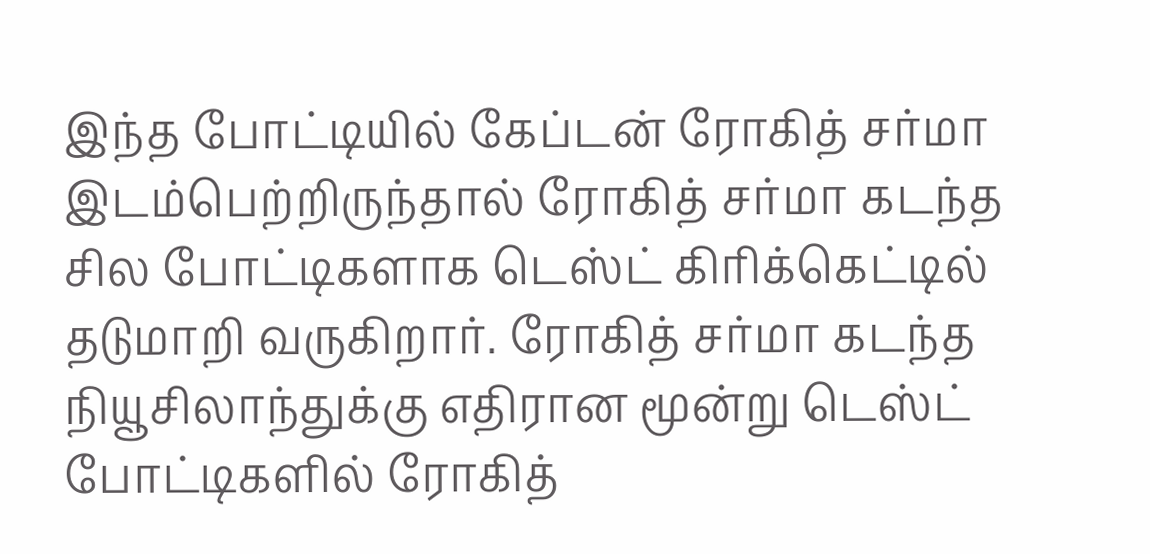இந்த போட்டியில் கேப்டன் ரோகித் சர்மா இடம்பெற்றிருந்தால் ரோகித் சர்மா கடந்த சில போட்டிகளாக டெஸ்ட் கிரிக்கெட்டில் தடுமாறி வருகிறார். ரோகித் சர்மா கடந்த நியூசிலாந்துக்கு எதிரான மூன்று டெஸ்ட் போட்டிகளில் ரோகித்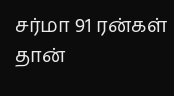சர்மா 91 ரன்கள் தான்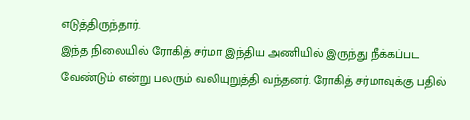எடுத்திருந்தார்.
இந்த நிலையில் ரோகித் சர்மா இந்திய அணியில் இருந்து நீக்கப்பட வேண்டும் என்று பலரும் வலியுறுத்தி வந்தனர். ரோகித் சர்மாவுக்கு பதில்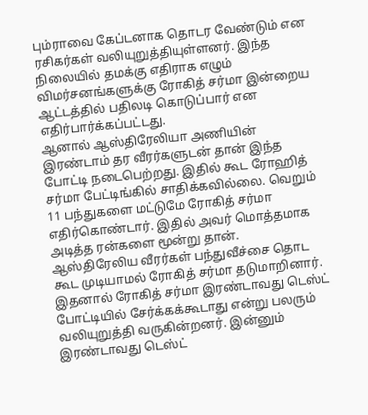பும்ராவை கேப்டனாக தொடர வேண்டும் என ரசிகர்கள் வலியுறுத்தியுள்ளனர். இந்த நிலையில் தமக்கு எதிராக எழும் விமர்சனங்களுக்கு ரோகித் சர்மா இன்றைய ஆட்டத்தில் பதிலடி கொடுப்பார் என எதிர்பார்க்கப்பட்டது.
ஆனால் ஆஸ்திரேலியா அணியின் இரண்டாம் தர வீரர்களுடன் தான் இந்த போட்டி நடைபெற்றது. இதில் கூட ரோஹித் சர்மா பேட்டிங்கில் சாதிக்கவில்லை. வெறும் 11 பந்துகளை மட்டுமே ரோகித் சர்மா எதிர்கொண்டார். இதில் அவர் மொத்தமாக அடித்த ரன்களை மூன்று தான். ஆஸ்திரேலிய வீரர்கள் பந்துவீச்சை தொட கூட முடியாமல் ரோகித் சர்மா தடுமாறினார்.
இதனால் ரோகித் சர்மா இரண்டாவது டெஸ்ட் போட்டியில் சேர்க்கக்கூடாது என்று பலரும் வலியுறுத்தி வருகின்றனர். இன்னும் இரண்டாவது டெஸ்ட்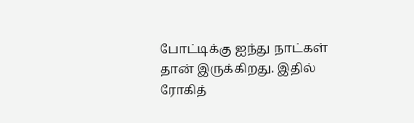போட்டிக்கு ஐந்து நாட்கள் தான் இருக்கிறது. இதில் ரோகித்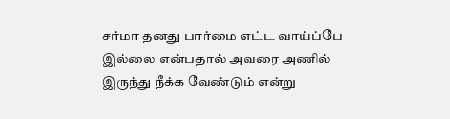சர்மா தனது பார்மை எட்ட வாய்ப்பே இல்லை என்பதால் அவரை அணில் இருந்து நீக்க வேண்டும் என்று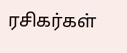ரசிகர்கள்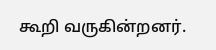கூறி வருகின்றனர்.